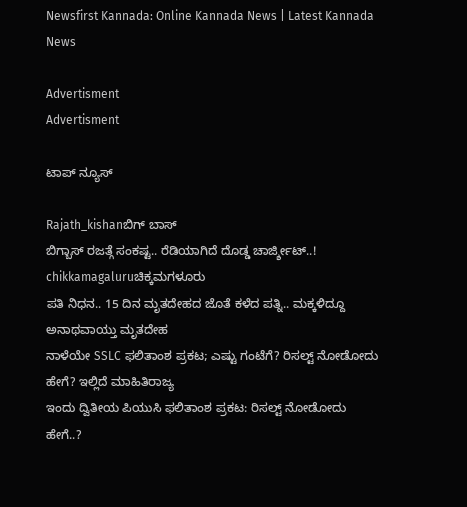Newsfirst Kannada: Online Kannada News | Latest Kannada News

Advertisment
Advertisment

ಟಾಪ್ ನ್ಯೂಸ್

Rajath_kishanಬಿಗ್‌ ಬಾಸ್
ಬಿಗ್ಬಾಸ್ ರಜತ್ಗೆ ಸಂಕಷ್ಟ.. ರೆಡಿಯಾಗಿದೆ ದೊಡ್ಡ ಚಾರ್ಜ್ಶೀಟ್..!
chikkamagaluruಚಿಕ್ಕಮಗಳೂರು
ಪತಿ ನಿಧನ.. 15 ದಿನ ಮೃತದೇಹದ ಜೊತೆ ಕಳೆದ ಪತ್ನಿ.. ಮಕ್ಕಳಿದ್ದೂ ಅನಾಥವಾಯ್ತು ಮೃತದೇಹ
ನಾಳೆಯೇ SSLC ಫಲಿತಾಂಶ ಪ್ರಕಟ; ಎಷ್ಟು ಗಂಟೆಗೆ? ರಿಸಲ್ಟ್ ನೋಡೋದು ಹೇಗೆ? ಇಲ್ಲಿದೆ ಮಾಹಿತಿರಾಜ್ಯ
ಇಂದು ದ್ವಿತೀಯ ಪಿಯುಸಿ ಫಲಿತಾಂಶ ಪ್ರಕಟ: ರಿಸಲ್ಟ್‌ ನೋಡೋದು ಹೇಗೆ..?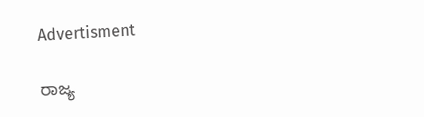Advertisment

ರಾಜ್ಯ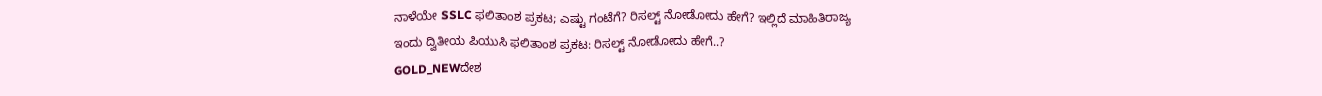ನಾಳೆಯೇ SSLC ಫಲಿತಾಂಶ ಪ್ರಕಟ; ಎಷ್ಟು ಗಂಟೆಗೆ? ರಿಸಲ್ಟ್ ನೋಡೋದು ಹೇಗೆ? ಇಲ್ಲಿದೆ ಮಾಹಿತಿರಾಜ್ಯ
ಇಂದು ದ್ವಿತೀಯ ಪಿಯುಸಿ ಫಲಿತಾಂಶ ಪ್ರಕಟ: ರಿಸಲ್ಟ್‌ ನೋಡೋದು ಹೇಗೆ..?
GOLD_NEWದೇಶ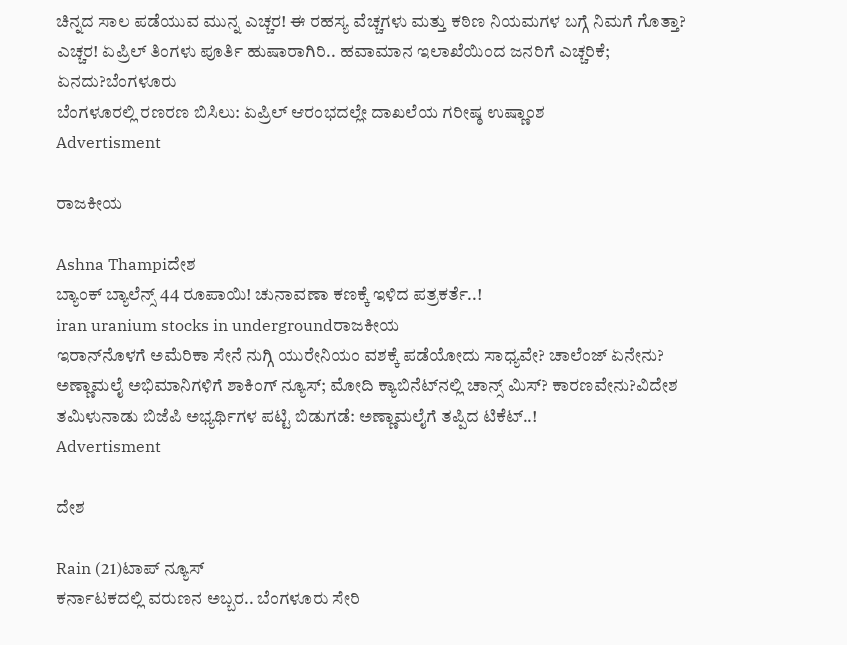ಚಿನ್ನದ ಸಾಲ ಪಡೆಯುವ ಮುನ್ನ ಎಚ್ಚರ! ಈ ರಹಸ್ಯ ವೆಚ್ಚಗಳು ಮತ್ತು ಕಠಿಣ ನಿಯಮಗಳ ಬಗ್ಗೆ ನಿಮಗೆ ಗೊತ್ತಾ?
ಎಚ್ಚರ! ಏಪ್ರಿಲ್‌ ತಿಂಗಳು ಪೂರ್ತಿ ಹುಷಾರಾಗಿರಿ.. ಹವಾಮಾನ ಇಲಾಖೆಯಿಂದ ಜನರಿಗೆ ಎಚ್ಚರಿಕೆ; ಏನದು?ಬೆಂಗಳೂರು
ಬೆಂಗಳೂರಲ್ಲಿ ರಣರಣ ಬಿಸಿಲು: ಏಪ್ರಿಲ್ ಆರಂಭದಲ್ಲೇ ದಾಖಲೆಯ ಗರೀಷ್ಠ ಉಷ್ಣಾಂಶ
Advertisment

ರಾಜಕೀಯ

Ashna Thampiದೇಶ
ಬ್ಯಾಂಕ್ ಬ್ಯಾಲೆನ್ಸ್ 44 ರೂಪಾಯಿ! ಚುನಾವಣಾ ಕಣಕ್ಕೆ ಇಳಿದ ಪತ್ರಕರ್ತೆ..!
iran uranium stocks in undergroundರಾಜಕೀಯ
ಇರಾನ್‌ನೊಳಗೆ ಅಮೆರಿಕಾ ಸೇನೆ ನುಗ್ಗಿ ಯುರೇನಿಯಂ ವಶಕ್ಕೆ ಪಡೆಯೋದು ಸಾಧ್ಯವೇ? ಚಾಲೆಂಜ್ ಏನೇನು?
ಅಣ್ಣಾಮಲೈ ಅಭಿಮಾನಿಗಳಿಗೆ ಶಾಕಿಂಗ್ ನ್ಯೂಸ್‌; ಮೋದಿ ಕ್ಯಾಬಿನೆಟ್‌ನಲ್ಲಿ ಚಾನ್ಸ್‌ ಮಿಸ್‌? ಕಾರಣವೇನು?ವಿದೇಶ
ತಮಿಳುನಾಡು ಬಿಜೆಪಿ ಅಭ್ಯರ್ಥಿಗಳ ಪಟ್ಟಿ ಬಿಡುಗಡೆ: ಅಣ್ಣಾಮಲೈಗೆ ತಪ್ಪಿದ ಟಿಕೆಟ್..!
Advertisment

ದೇಶ

Rain (21)ಟಾಪ್ ನ್ಯೂಸ್
ಕರ್ನಾಟಕದಲ್ಲಿ ವರುಣನ ಅಬ್ಬರ.. ಬೆಂಗಳೂರು ಸೇರಿ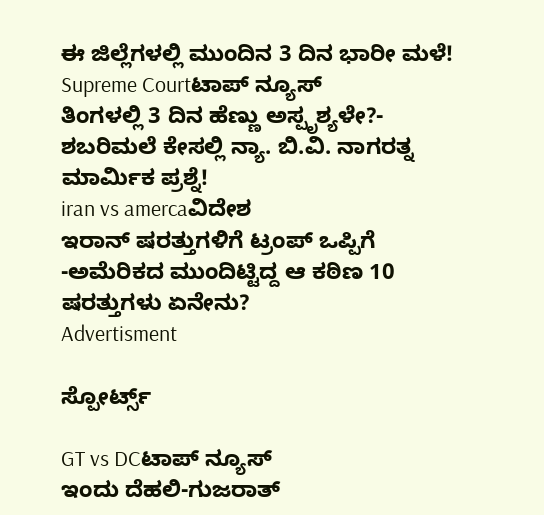ಈ ಜಿಲ್ಲೆಗಳಲ್ಲಿ ಮುಂದಿನ 3 ದಿನ ಭಾರೀ ಮಳೆ!
Supreme Courtಟಾಪ್ ನ್ಯೂಸ್
ತಿಂಗಳಲ್ಲಿ 3 ದಿನ ಹೆಣ್ಣು ಅಸ್ಪೃಶ್ಯಳೇ?- ಶಬರಿಮಲೆ ಕೇಸಲ್ಲಿ ನ್ಯಾ. ಬಿ.ವಿ. ನಾಗರತ್ನ ಮಾರ್ಮಿಕ ಪ್ರಶ್ನೆ!
iran vs amercaವಿದೇಶ
ಇರಾನ್‌ ಷರತ್ತುಗಳಿಗೆ ಟ್ರಂಪ್‌ ಒಪ್ಪಿಗೆ -ಅಮೆರಿಕದ ಮುಂದಿಟ್ಟಿದ್ದ ಆ ಕಠಿಣ 10 ಷರತ್ತುಗಳು ಏನೇನು?
Advertisment

ಸ್ಪೋರ್ಟ್ಸ್

GT vs DCಟಾಪ್ ನ್ಯೂಸ್
ಇಂದು ದೆಹಲಿ-ಗುಜರಾತ್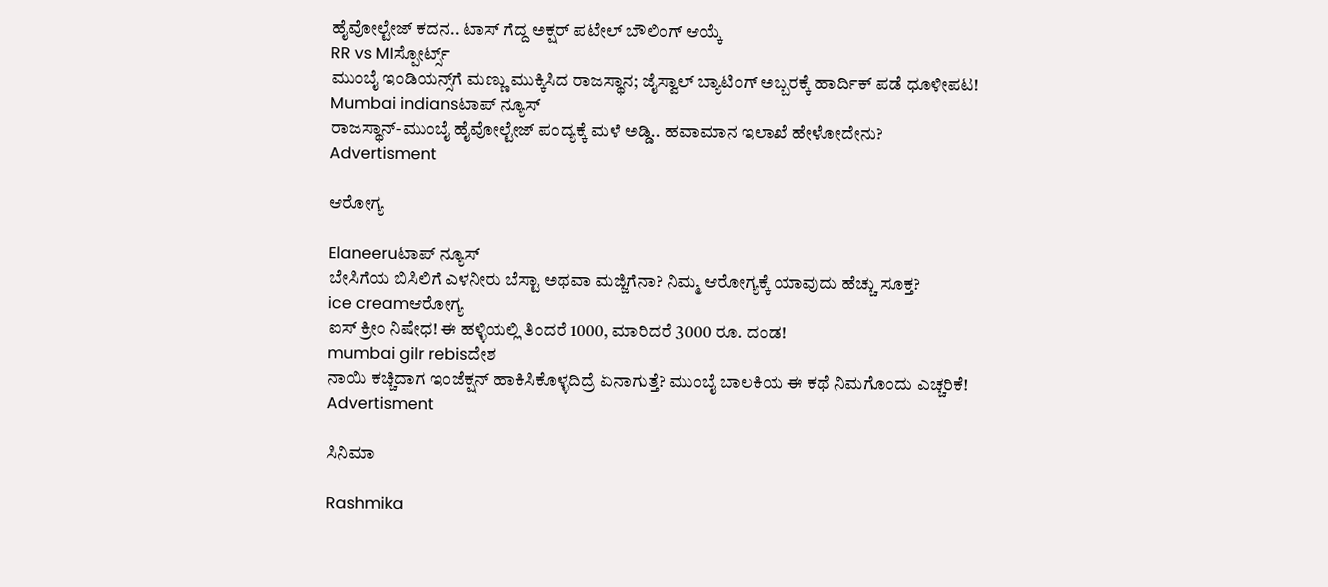ಹೈವೋಲ್ಟೇಜ್ ಕದನ.. ಟಾಸ್ ಗೆದ್ದ ಅಕ್ಷರ್ ಪಟೇಲ್ ಬೌಲಿಂಗ್ ಆಯ್ಕೆ
RR vs MIಸ್ಪೋರ್ಟ್ಸ್
ಮುಂಬೈ ಇಂಡಿಯನ್ಸ್‌ಗೆ ಮಣ್ಣು ಮುಕ್ಕಿಸಿದ ರಾಜಸ್ಥಾನ; ಜೈಸ್ವಾಲ್ ಬ್ಯಾಟಿಂಗ್ ಅಬ್ಬರಕ್ಕೆ ಹಾರ್ದಿಕ್ ಪಡೆ ಧೂಳೀಪಟ!
Mumbai indiansಟಾಪ್ ನ್ಯೂಸ್
ರಾಜಸ್ಥಾನ್-ಮುಂಬೈ ಹೈವೋಲ್ಟೇಜ್ ಪಂದ್ಯಕ್ಕೆ ಮಳೆ ಅಡ್ಡಿ.. ಹವಾಮಾನ ಇಲಾಖೆ ಹೇಳೋದೇನು?
Advertisment

ಆರೋಗ್ಯ

Elaneeruಟಾಪ್ ನ್ಯೂಸ್
ಬೇಸಿಗೆಯ ಬಿಸಿಲಿಗೆ ಎಳನೀರು ಬೆಸ್ಟಾ ಅಥವಾ ಮಜ್ಜಿಗೆನಾ? ನಿಮ್ಮ ಆರೋಗ್ಯಕ್ಕೆ ಯಾವುದು ಹೆಚ್ಚು ಸೂಕ್ತ?
ice creamಆರೋಗ್ಯ
ಐಸ್ ಕ್ರೀಂ ನಿಷೇಧ! ಈ ಹಳ್ಳಿಯಲ್ಲಿ ತಿಂದರೆ 1000, ಮಾರಿದರೆ 3000 ರೂ. ದಂಡ!
mumbai gilr rebisದೇಶ
ನಾಯಿ ಕಚ್ಚಿದಾಗ ಇಂಜೆಕ್ಷನ್ ಹಾಕಿಸಿಕೊಳ್ಳದಿದ್ರೆ ಏನಾಗುತ್ತೆ? ಮುಂಬೈ ಬಾಲಕಿಯ ಈ ಕಥೆ ನಿಮಗೊಂದು ಎಚ್ಚರಿಕೆ!
Advertisment

ಸಿನಿಮಾ

Rashmika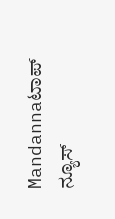Mandannaಟಾಪ್ ನ್ಯೂಸ್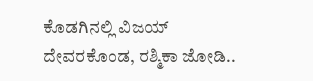ಕೊಡಗಿನಲ್ಲಿ ವಿಜಯ್ ದೇವರಕೊಂಡ, ರಶ್ಮಿಕಾ ಜೋಡಿ..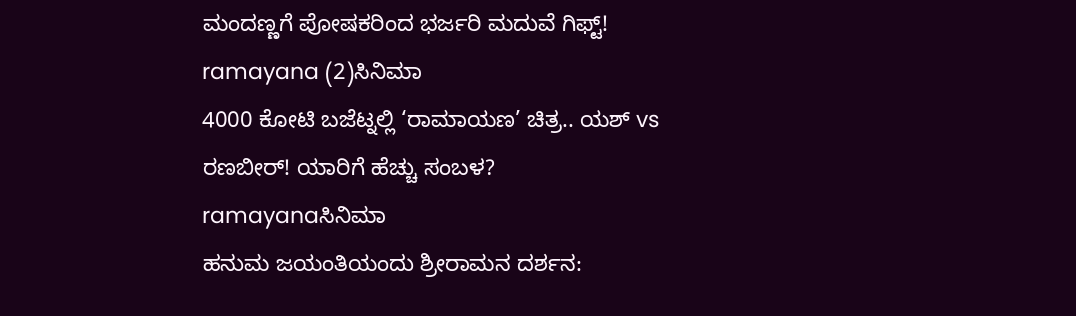ಮಂದಣ್ಣಗೆ ಪೋಷಕರಿಂದ ಭರ್ಜರಿ ಮದುವೆ ಗಿಫ್ಟ್!
ramayana (2)ಸಿನಿಮಾ
4000 ಕೋಟಿ ಬಜೆಟ್ನಲ್ಲಿ ‘ರಾಮಾಯಣ’ ಚಿತ್ರ.. ಯಶ್ vs ರಣಬೀರ್! ಯಾರಿಗೆ ಹೆಚ್ಚು ಸಂಬಳ?
ramayanaಸಿನಿಮಾ
ಹನುಮ ಜಯಂತಿಯಂದು ಶ್ರೀರಾಮನ ದರ್ಶನ: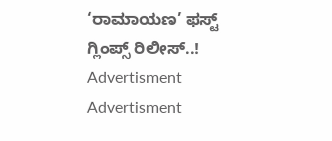‘ರಾಮಾಯಣ’ ಫಸ್ಟ್ ಗ್ಲಿಂಪ್ಸ್ ರಿಲೀಸ್..!
Advertisment
Advertisment